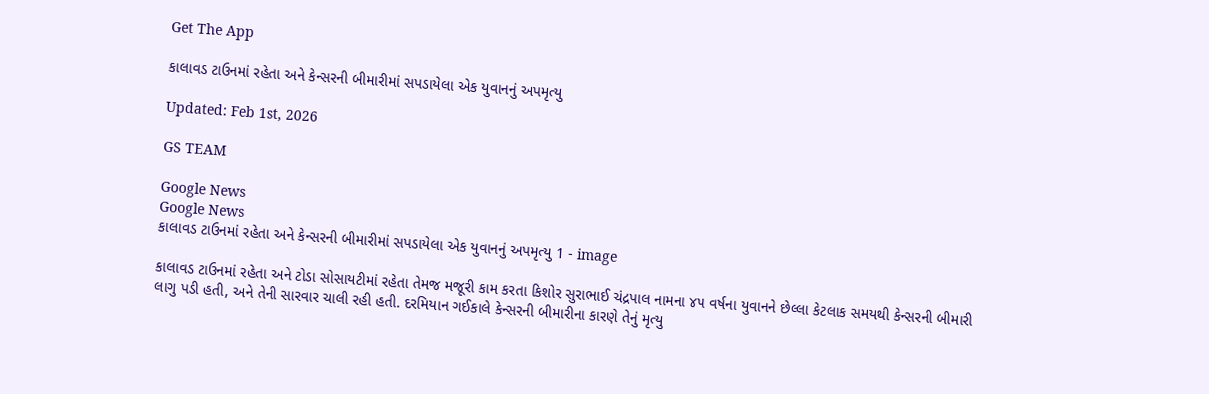Get The App

કાલાવડ ટાઉનમાં રહેતા અને કેન્સરની બીમારીમાં સપડાયેલા એક યુવાનનું અપમૃત્યુ

Updated: Feb 1st, 2026

GS TEAM

Google News
Google News
કાલાવડ ટાઉનમાં રહેતા અને કેન્સરની બીમારીમાં સપડાયેલા એક યુવાનનું અપમૃત્યુ 1 - image

કાલાવડ ટાઉનમાં રહેતા અને ટોડા સોસાયટીમાં રહેતા તેમજ મજૂરી કામ કરતા કિશોર સુરાભાઈ ચંદ્રપાલ નામના ૪૫ વર્ષના યુવાનને છેલ્લા કેટલાક સમયથી કેન્સરની બીમારી લાગુ પડી હતી, અને તેની સારવાર ચાલી રહી હતી. દરમિયાન ગઈકાલે કેન્સરની બીમારીના કારણે તેનું મૃત્યુ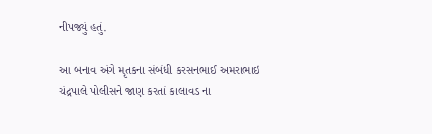નીપજ્યું હતું.

આ બનાવ અંગે મૃતકના સંબંધી કરસનભાઈ અમરાભાઇ ચંદ્રપાલે પોલીસને જાણ કરતાં કાલાવડ ના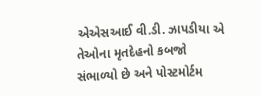એએસઆઈ વી.ડી. ઝાપડીયા એ તેઓના મૃતદેહનો કબજો સંભાળ્યો છે અને પોસ્ટમોર્ટમ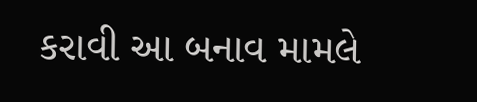કરાવી આ બનાવ મામલે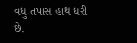વધુ તપાસ હાથ ધરી છે.